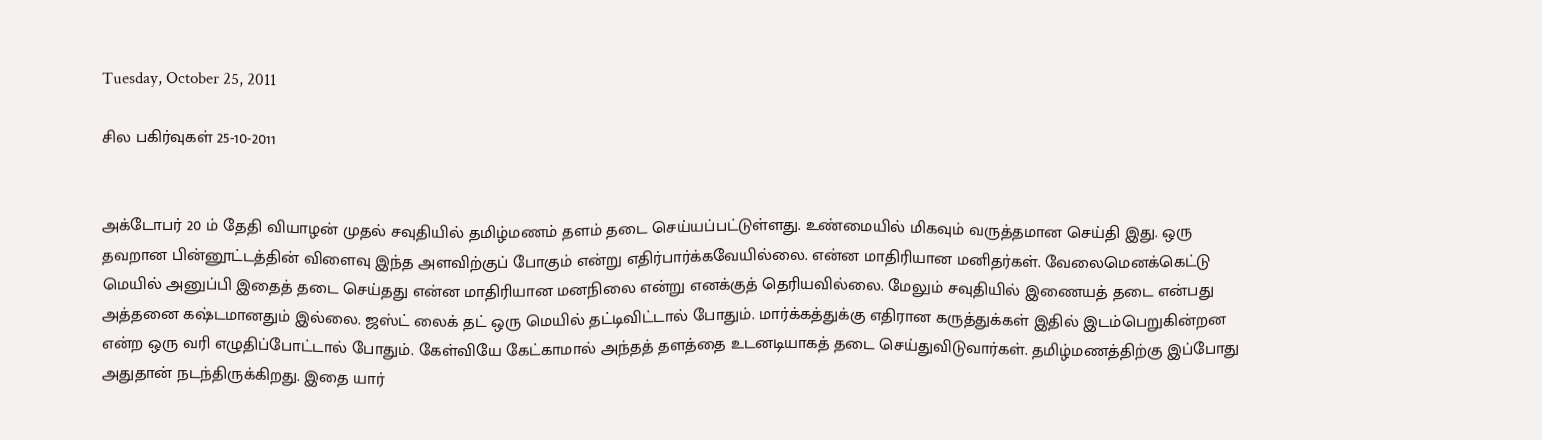Tuesday, October 25, 2011

சில பகிர்வுகள் 25-10-2011


அக்டோபர் 20 ம் தேதி வியாழன் முதல் சவுதியில் தமிழ்மணம் தளம் தடை செய்யப்பட்டுள்ளது. உண்மையில் மிகவும் வருத்தமான செய்தி இது. ஒரு தவறான பின்னூட்டத்தின் விளைவு இந்த அளவிற்குப் போகும் என்று எதிர்பார்க்கவேயில்லை. என்ன மாதிரியான மனிதர்கள். வேலைமெனக்கெட்டு மெயில் அனுப்பி இதைத் தடை செய்தது என்ன மாதிரியான மனநிலை என்று எனக்குத் தெரியவில்லை. மேலும் சவுதியில் இணையத் தடை என்பது அத்தனை கஷ்டமானதும் இல்லை. ஜஸ்ட் லைக் தட் ஒரு மெயில் தட்டிவிட்டால் போதும். மார்க்கத்துக்கு எதிரான கருத்துக்கள் இதில் இடம்பெறுகின்றன என்ற ஒரு வரி எழுதிப்போட்டால் போதும். கேள்வியே கேட்காமால் அந்தத் தளத்தை உடனடியாகத் தடை செய்துவிடுவார்கள். தமிழ்மணத்திற்கு இப்போது அதுதான் நடந்திருக்கிறது. இதை யார்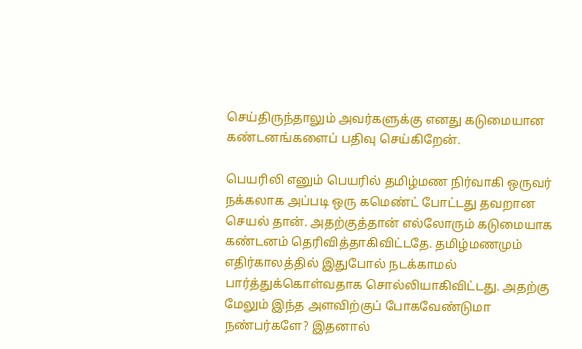செய்திருந்தாலும் அவர்களுக்கு எனது கடுமையான கண்டனங்களைப் பதிவு செய்கிறேன்.

பெயரிலி எனும் பெயரில் தமிழ்மண நிர்வாகி ஒருவர் நக்கலாக அப்படி ஒரு கமெண்ட் போட்டது தவறான செயல் தான். அதற்குத்தான் எல்லோரும் கடுமையாக கண்டனம் தெரிவித்தாகிவிட்டதே. தமிழ்மணமும் எதிர்காலத்தில் இதுபோல் நடக்காமல் பார்த்துக்கொள்வதாக சொல்லியாகிவிட்டது. அதற்கு மேலும் இந்த அளவிற்குப் போகவேண்டுமா நண்பர்களே? இதனால்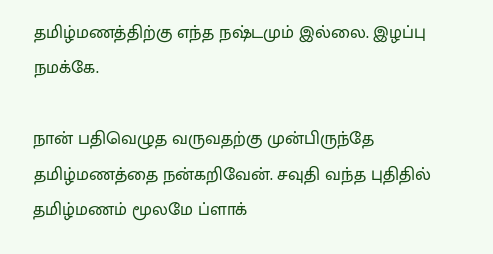தமிழ்மணத்திற்கு எந்த நஷ்டமும் இல்லை. இழப்பு நமக்கே.

நான் பதிவெழுத வருவதற்கு முன்பிருந்தே தமிழ்மணத்தை நன்கறிவேன். சவுதி வந்த புதிதில் தமிழ்மணம் மூலமே ப்ளாக்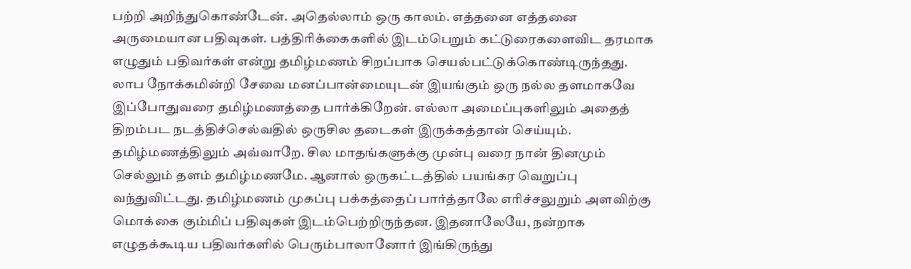பற்றி அறிந்துகொண்டேன். அதெல்லாம் ஒரு காலம். எத்தனை எத்தனை அருமையான பதிவுகள். பத்திரிக்கைகளில் இடம்பெறும் கட்டுரைகளைவிட தரமாக எழுதும் பதிவர்கள் என்று தமிழ்மணம் சிறப்பாக செயல்பட்டுக்கொண்டிருந்தது. லாப நோக்கமின்றி சேவை மனப்பான்மையுடன் இயங்கும் ஒரு நல்ல தளமாகவே இப்போதுவரை தமிழ்மணத்தை பார்க்கிறேன். எல்லா அமைப்புகளிலும் அதைத் திறம்பட நடத்திச்செல்வதில் ஒருசில தடைகள் இருக்கத்தான் செய்யும். தமிழ்மணத்திலும் அவ்வாறே. சில மாதங்களுக்கு முன்பு வரை நான் தினமும் செல்லும் தளம் தமிழ்மணமே. ஆனால் ஒருகட்டத்தில் பயங்கர வெறுப்பு வந்துவிட்டது. தமிழ்மணம் முகப்பு பக்கத்தைப் பார்த்தாலே எரிச்சலுறும் அளவிற்கு மொக்கை கும்மிப் பதிவுகள் இடம்பெற்றிருந்தன. இதனாலேயே, நன்றாக எழுதக்கூடிய பதிவர்களில் பெரும்பாலானோர் இங்கிருந்து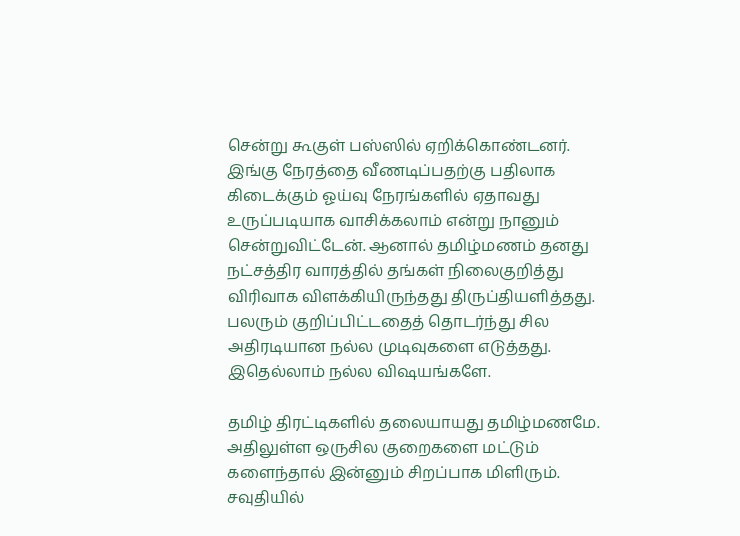சென்று கூகுள் பஸ்ஸில் ஏறிக்கொண்டனர். இங்கு நேரத்தை வீணடிப்பதற்கு பதிலாக கிடைக்கும் ஓய்வு நேரங்களில் ஏதாவது உருப்படியாக வாசிக்கலாம் என்று நானும் சென்றுவிட்டேன். ஆனால் தமிழ்மணம் தனது நட்சத்திர வாரத்தில் தங்கள் நிலைகுறித்து விரிவாக விளக்கியிருந்தது திருப்தியளித்தது. பலரும் குறிப்பிட்டதைத் தொடர்ந்து சில அதிரடியான நல்ல முடிவுகளை எடுத்தது. இதெல்லாம் நல்ல விஷயங்களே.

தமிழ் திரட்டிகளில் தலையாயது தமிழ்மணமே. அதிலுள்ள ஒருசில குறைகளை மட்டும் களைந்தால் இன்னும் சிறப்பாக மிளிரும். சவுதியில்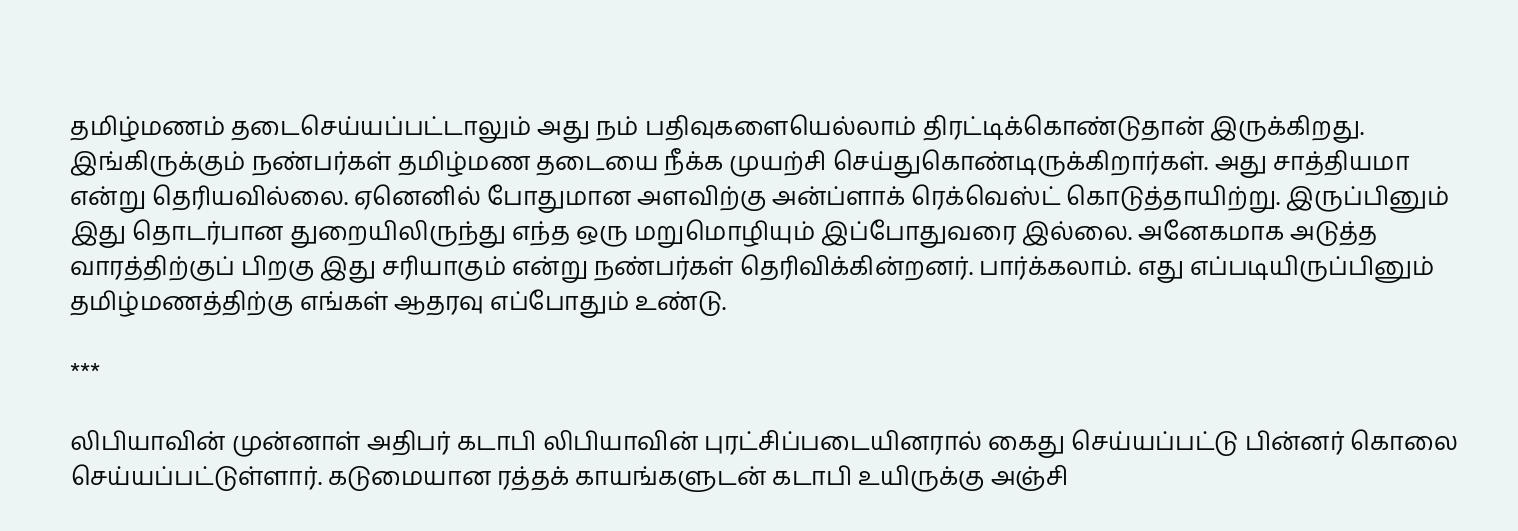தமிழ்மணம் தடைசெய்யப்பட்டாலும் அது நம் பதிவுகளையெல்லாம் திரட்டிக்கொண்டுதான் இருக்கிறது. இங்கிருக்கும் நண்பர்கள் தமிழ்மண தடையை நீக்க முயற்சி செய்துகொண்டிருக்கிறார்கள். அது சாத்தியமா என்று தெரியவில்லை. ஏனெனில் போதுமான அளவிற்கு அன்ப்ளாக் ரெக்வெஸ்ட் கொடுத்தாயிற்று. இருப்பினும் இது தொடர்பான துறையிலிருந்து எந்த ஒரு மறுமொழியும் இப்போதுவரை இல்லை. அனேகமாக அடுத்த வாரத்திற்குப் பிறகு இது சரியாகும் என்று நண்பர்கள் தெரிவிக்கின்றனர். பார்க்கலாம். எது எப்படியிருப்பினும் தமிழ்மணத்திற்கு எங்கள் ஆதரவு எப்போதும் உண்டு.

***

லிபியாவின் முன்னாள் அதிபர் கடாபி லிபியாவின் புரட்சிப்படையினரால் கைது செய்யப்பட்டு பின்னர் கொலை செய்யப்பட்டுள்ளார். கடுமையான ரத்தக் காயங்களுடன் கடாபி உயிருக்கு அஞ்சி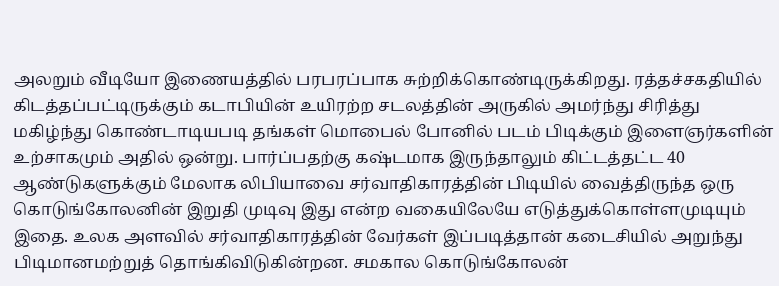அலறும் வீடியோ இணையத்தில் பரபரப்பாக சுற்றிக்கொண்டிருக்கிறது. ரத்தச்சகதியில் கிடத்தப்பட்டிருக்கும் கடாபியின் உயிரற்ற சடலத்தின் அருகில் அமர்ந்து சிரித்து மகிழ்ந்து கொண்டாடியபடி தங்கள் மொபைல் போனில் படம் பிடிக்கும் இளைஞர்களின் உற்சாகமும் அதில் ஒன்று. பார்ப்பதற்கு கஷ்டமாக இருந்தாலும் கிட்டத்தட்ட 40 ஆண்டுகளுக்கும் மேலாக லிபியாவை சர்வாதிகாரத்தின் பிடியில் வைத்திருந்த ஒரு கொடுங்கோலனின் இறுதி முடிவு இது என்ற வகையிலேயே எடுத்துக்கொள்ளமுடியும் இதை. உலக அளவில் சர்வாதிகாரத்தின் வேர்கள் இப்படித்தான் கடைசியில் அறுந்து பிடிமானமற்றுத் தொங்கிவிடுகின்றன. சமகால கொடுங்கோலன்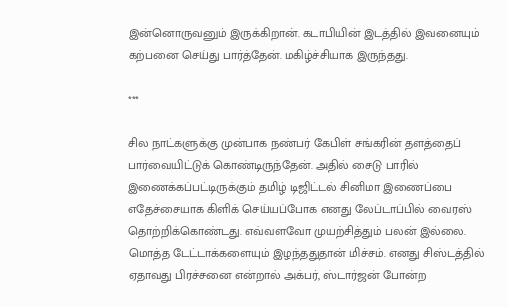இன்னொருவனும் இருக்கிறான். கடாபியின் இடத்தில் இவனையும் கற்பனை செய்து பார்த்தேன். மகிழ்ச்சியாக இருந்தது.

***

சில நாட்களுக்கு முன்பாக நண்பர் கேபிள் சங்கரின் தளத்தைப் பார்வையிட்டுக் கொண்டிருந்தேன். அதில் சைடு பாரில் இணைக்கப்பட்டிருக்கும் தமிழ் டிஜிட்டல் சினிமா இணைப்பை எதேச்சையாக கிளிக் செய்யப்போக எனது லேப்டாப்பில் வைரஸ் தொற்றிக்கொண்டது. எவ்வளவோ முயற்சித்தும் பலன் இல்லை. மொத்த டேட்டாக்களையும் இழந்ததுதான் மிச்சம். எனது சிஸ்டத்தில் ஏதாவது பிரச்சனை என்றால் அக்பர், ஸ்டார்ஜன் போன்ற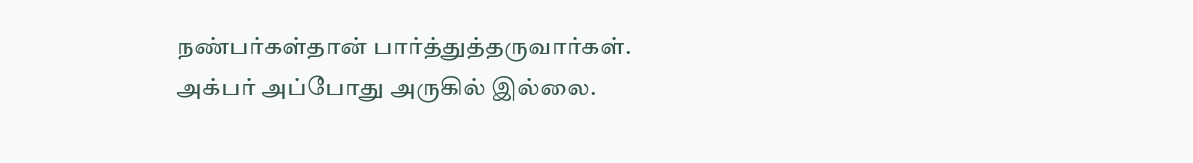நண்பர்கள்தான் பார்த்துத்தருவார்கள். அக்பர் அப்போது அருகில் இல்லை.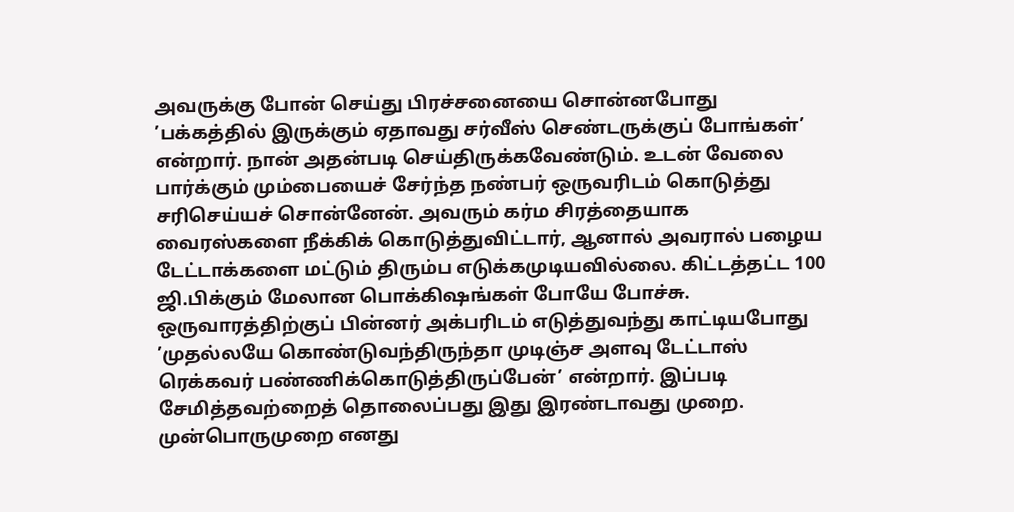அவருக்கு போன் செய்து பிரச்சனையை சொன்னபோது ’பக்கத்தில் இருக்கும் ஏதாவது சர்வீஸ் செண்டருக்குப் போங்கள்’ என்றார். நான் அதன்படி செய்திருக்கவேண்டும். உடன் வேலை பார்க்கும் மும்பையைச் சேர்ந்த நண்பர் ஒருவரிடம் கொடுத்து சரிசெய்யச் சொன்னேன். அவரும் கர்ம சிரத்தையாக வைரஸ்களை நீக்கிக் கொடுத்துவிட்டார், ஆனால் அவரால் பழைய டேட்டாக்களை மட்டும் திரும்ப எடுக்கமுடியவில்லை. கிட்டத்தட்ட 100 ஜி.பிக்கும் மேலான பொக்கிஷங்கள் போயே போச்சு. ஒருவாரத்திற்குப் பின்னர் அக்பரிடம் எடுத்துவந்து காட்டியபோது ’முதல்லயே கொண்டுவந்திருந்தா முடிஞ்ச அளவு டேட்டாஸ் ரெக்கவர் பண்ணிக்கொடுத்திருப்பேன்’ என்றார். இப்படி சேமித்தவற்றைத் தொலைப்பது இது இரண்டாவது முறை. முன்பொருமுறை எனது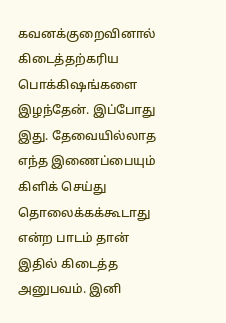கவனக்குறைவினால் கிடைத்தற்கரிய பொக்கிஷங்களை இழந்தேன். இப்போது இது. தேவையில்லாத எந்த இணைப்பையும் கிளிக் செய்து தொலைக்கக்கூடாது என்ற பாடம் தான் இதில் கிடைத்த அனுபவம். இனி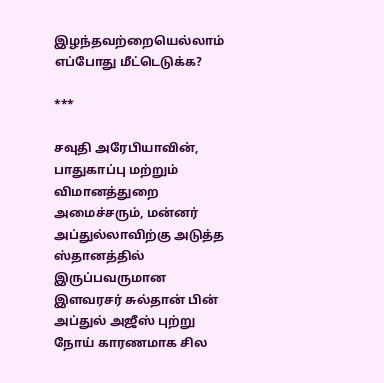இழந்தவற்றையெல்லாம் எப்போது மீட்டெடுக்க?

***

சவுதி அரேபியாவின், பாதுகாப்பு மற்றும் விமானத்துறை அமைச்சரும், மன்னர் அப்துல்லாவிற்கு அடுத்த ஸ்தானத்தில் இருப்பவருமான இளவரசர் சுல்தான் பின் அப்துல் அஜீஸ் புற்று நோய் காரணமாக சில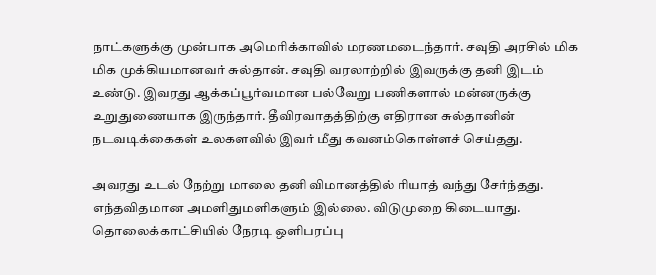நாட்களுக்கு முன்பாக அமெரிக்காவில் மரணமடைந்தார். சவுதி அரசில் மிக மிக முக்கியமானவர் சுல்தான். சவுதி வரலாற்றில் இவருக்கு தனி இடம் உண்டு. இவரது ஆக்கப்பூர்வமான பல்வேறு பணிகளால் மன்னருக்கு உறுதுணையாக இருந்தார். தீவிரவாதத்திற்கு எதிரான சுல்தானின் நடவடிக்கைகள் உலகளவில் இவர் மீது கவனம்கொள்ளச் செய்தது.

அவரது உடல் நேற்று மாலை தனி விமானத்தில் ரியாத் வந்து சேர்ந்தது. எந்தவிதமான அமளிதுமளிகளும் இல்லை. விடுமுறை கிடையாது. தொலைக்காட்சியில் நேரடி ஒளிபரப்பு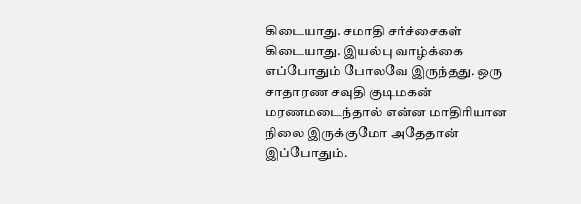கிடையாது. சமாதி சர்ச்சைகள் கிடையாது. இயல்பு வாழ்க்கை எப்போதும் போலவே இருந்தது. ஒரு சாதாரண சவுதி குடிமகன் மரணமடைந்தால் என்ன மாதிரியான நிலை இருக்குமோ அதேதான் இப்போதும்.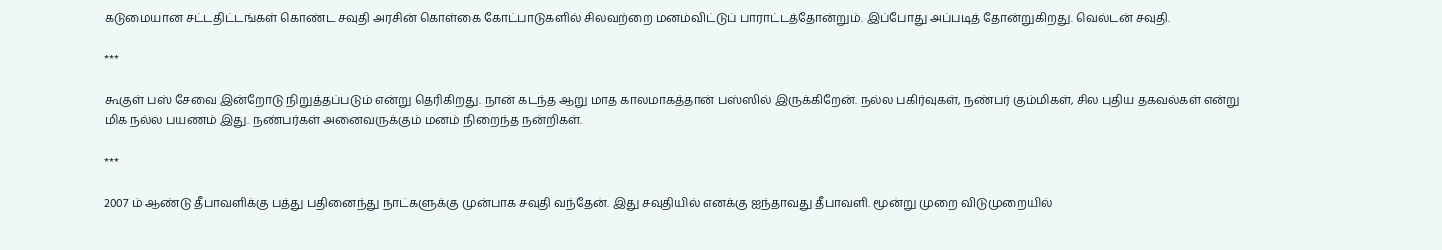கடுமையான சட்டதிட்டங்கள் கொண்ட சவுதி அரசின் கொள்கை கோட்பாடுகளில் சிலவற்றை மனம்விட்டுப் பாராட்டத்தோன்றும். இப்போது அப்படித் தோன்றுகிறது. வெல்டன் சவுதி.

***

கூகுள் பஸ் சேவை இன்றோடு நிறுத்தப்படும் என்று தெரிகிறது. நான் கடந்த ஆறு மாத காலமாகத்தான் பஸ்ஸில் இருக்கிறேன். நல்ல பகிர்வுகள், நண்பர் கும்மிகள், சில புதிய தகவல்கள் என்று மிக நல்ல பயணம் இது. நண்பர்கள் அனைவருக்கும் மனம் நிறைந்த நன்றிகள்.

***

2007 ம் ஆண்டு தீபாவளிக்கு பத்து பதினைந்து நாட்களுக்கு முன்பாக சவுதி வந்தேன். இது சவுதியில் எனக்கு ஐந்தாவது தீபாவளி. மூன்று முறை விடுமுறையில்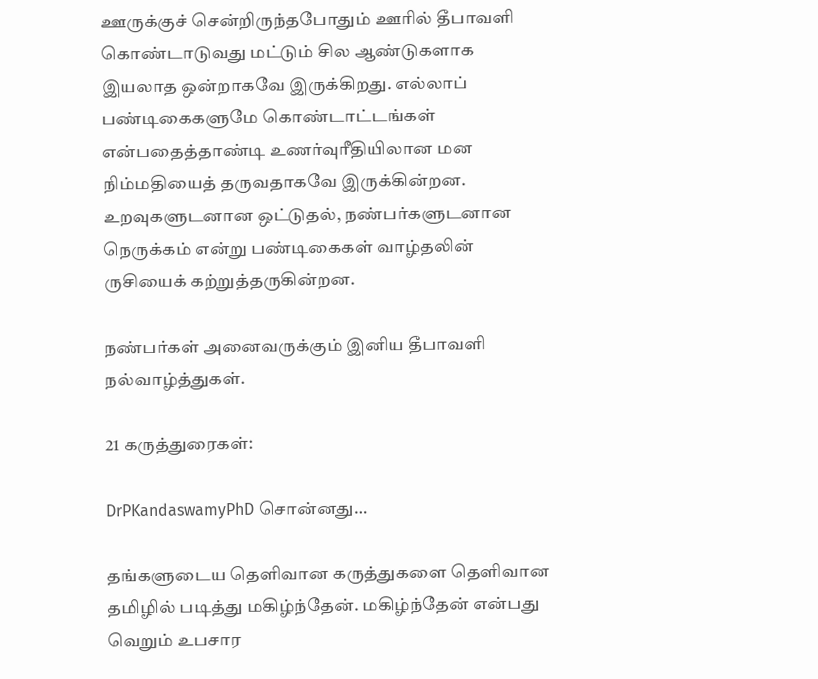ஊருக்குச் சென்றிருந்தபோதும் ஊரில் தீபாவளி கொண்டாடுவது மட்டும் சில ஆண்டுகளாக இயலாத ஒன்றாகவே இருக்கிறது. எல்லாப் பண்டிகைகளுமே கொண்டாட்டங்கள் என்பதைத்தாண்டி உணர்வுரீதியிலான மன நிம்மதியைத் தருவதாகவே இருக்கின்றன. உறவுகளுடனான ஒட்டுதல், நண்பர்களுடனான நெருக்கம் என்று பண்டிகைகள் வாழ்தலின் ருசியைக் கற்றுத்தருகின்றன.

நண்பர்கள் அனைவருக்கும் இனிய தீபாவளி நல்வாழ்த்துகள்.

21 கருத்துரைகள்:

DrPKandaswamyPhD சொன்னது…

தங்களுடைய தெளிவான கருத்துகளை தெளிவான தமிழில் படித்து மகிழ்ந்தேன். மகிழ்ந்தேன் என்பது வெறும் உபசார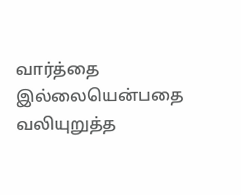வார்த்தை இல்லையென்பதை வலியுறுத்த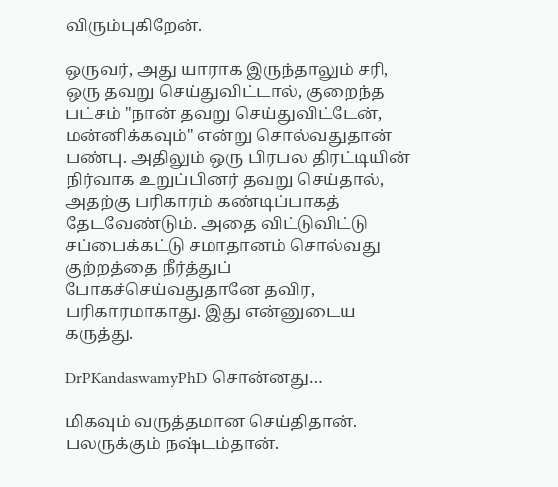விரும்புகிறேன்.

ஒருவர், அது யாராக இருந்தாலும் சரி, ஒரு தவறு செய்துவிட்டால், குறைந்த பட்சம் "நான் தவறு செய்துவிட்டேன், மன்னிக்கவும்" என்று சொல்வதுதான் பண்பு. அதிலும் ஒரு பிரபல திரட்டியின் நிர்வாக உறுப்பினர் தவறு செய்தால், அதற்கு பரிகாரம் கண்டிப்பாகத் தேடவேண்டும். அதை விட்டுவிட்டு சப்பைக்கட்டு சமாதானம் சொல்வது குற்றத்தை நீர்த்துப் போகச்செய்வதுதானே தவிர, பரிகாரமாகாது. இது என்னுடைய கருத்து.

DrPKandaswamyPhD சொன்னது…

மிகவும் வருத்தமான செய்திதான். பலருக்கும் நஷ்டம்தான்.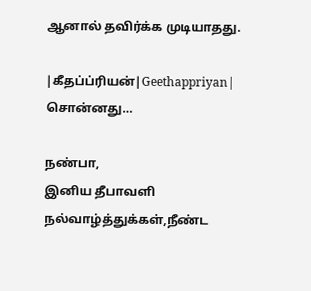ஆனால் தவிர்க்க முடியாதது.

|கீதப்ப்ரியன்|Geethappriyan| சொன்னது…

நண்பா,
இனிய தீபாவளி நல்வாழ்த்துக்கள்,நீண்ட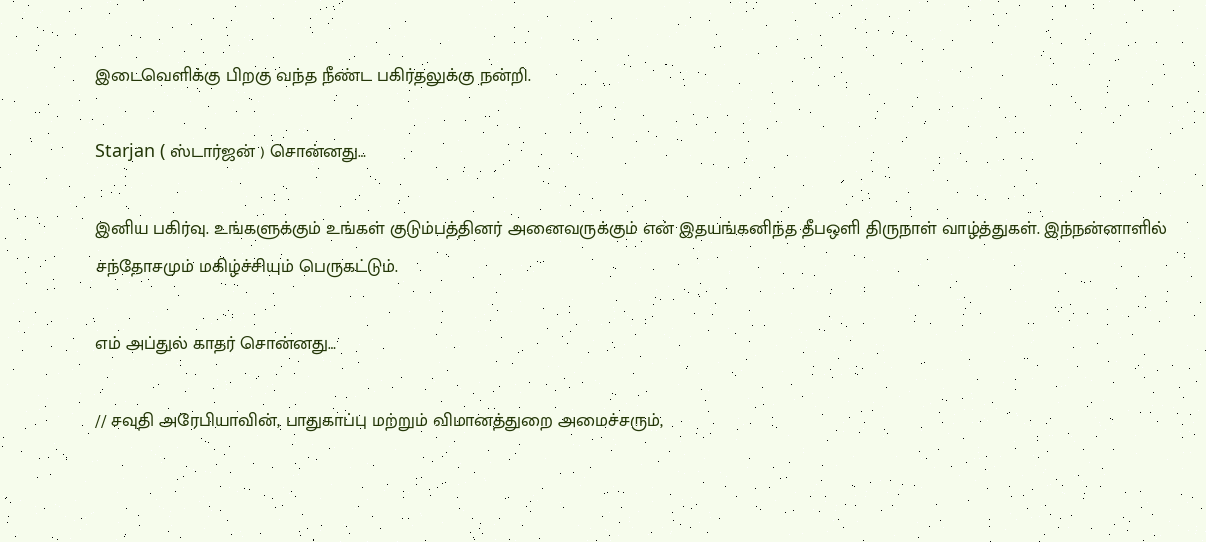இடைவெளிக்கு பிறகு வந்த நீண்ட பகிர்தலுக்கு நன்றி.

Starjan ( ஸ்டார்ஜன் ) சொன்னது…

இனிய பகிர்வு. உங்களுக்கும் உங்கள் குடும்பத்தினர் அனைவருக்கும் என் இதயங்கனிந்த தீபஒளி திருநாள் வாழ்த்துகள். இந்நன்னாளில் சந்தோசமும் மகிழ்ச்சியும் பெருகட்டும்.

எம் அப்துல் காதர் சொன்னது…

// சவுதி அரேபியாவின், பாதுகாப்பு மற்றும் விமானத்துறை அமைச்சரும்,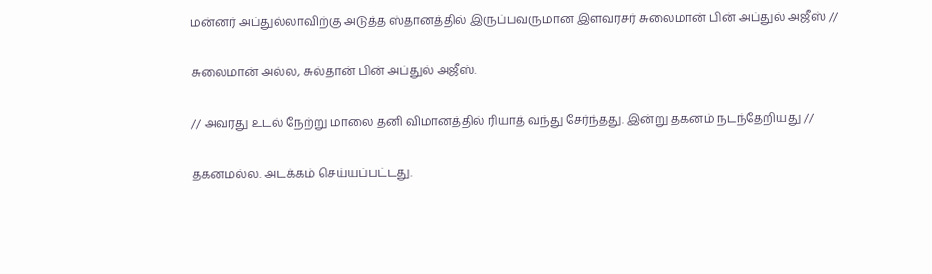மன்னர் அப்துல்லாவிற்கு அடுத்த ஸ்தானத்தில் இருப்பவருமான இளவரசர் சுலைமான் பின் அப்துல் அஜீஸ் //

சுலைமான் அல்ல, சுல்தான் பின் அப்துல் அஜீஸ்.

// அவரது உடல் நேற்று மாலை தனி விமானத்தில் ரியாத் வந்து சேர்ந்தது. இன்று தகனம் நடந்தேறியது //

தகனமல்ல. அடக்கம் செய்யப்பட்டது.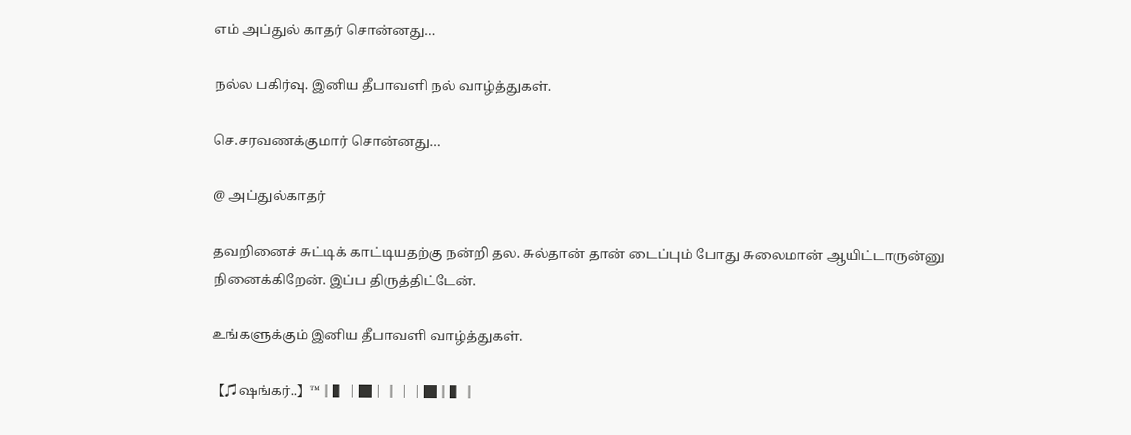எம் அப்துல் காதர் சொன்னது…

நல்ல பகிர்வு. இனிய தீபாவளி நல் வாழ்த்துகள்.

செ.சரவணக்குமார் சொன்னது…

@ அப்துல்காதர்

தவறினைச் சுட்டிக் காட்டியதற்கு நன்றி தல. சுல்தான் தான் டைப்பும் போது சுலைமான் ஆயிட்டாருன்னு நினைக்கிறேன். இப்ப திருத்திட்டேன்.

உங்களுக்கும் இனிய தீபாவளி வாழ்த்துகள்.

【♫ஷங்கர்..】™║▌│█│║││█║▌║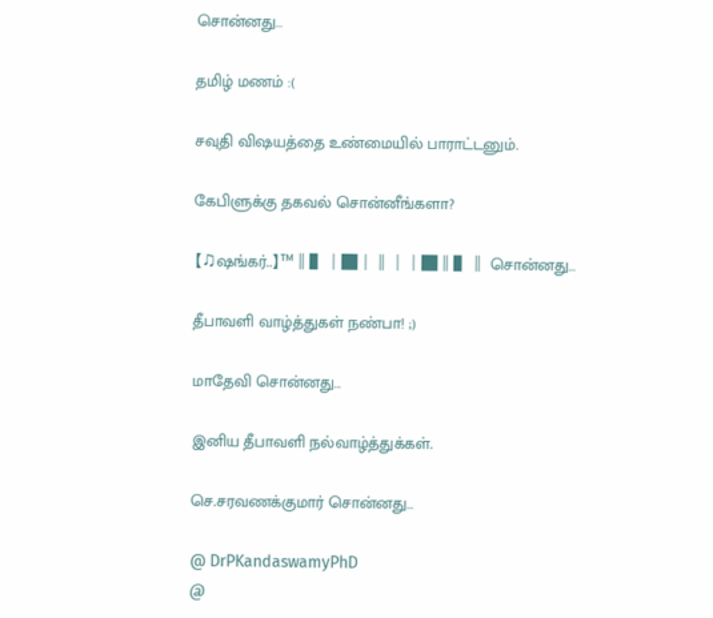சொன்னது…

தமிழ் மணம் :(

சவுதி விஷயத்தை உண்மையில் பாராட்டனும்.

கேபிளுக்கு தகவல் சொன்னீங்களா?

【♫ஷங்கர்..】™║▌│█│║││█║▌║ சொன்னது…

தீபாவளி வாழ்த்துகள் நண்பா! ;)

மாதேவி சொன்னது…

இனிய தீபாவளி நல்வாழ்த்துக்கள்.

செ.சரவணக்குமார் சொன்னது…

@ DrPKandaswamyPhD
@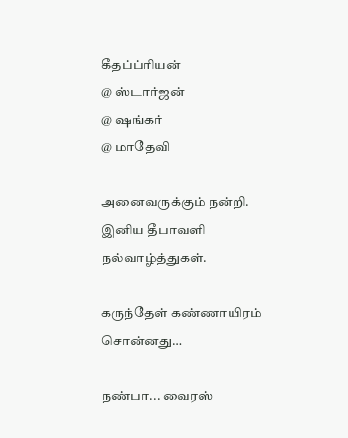கீதப்ப்ரியன்
@ ஸ்டார்ஜன்
@ ஷங்கர்
@ மாதேவி

அனைவருக்கும் நன்றி. இனிய தீபாவளி நல்வாழ்த்துகள்.

கருந்தேள் கண்ணாயிரம் சொன்னது…

நண்பா... வைரஸ்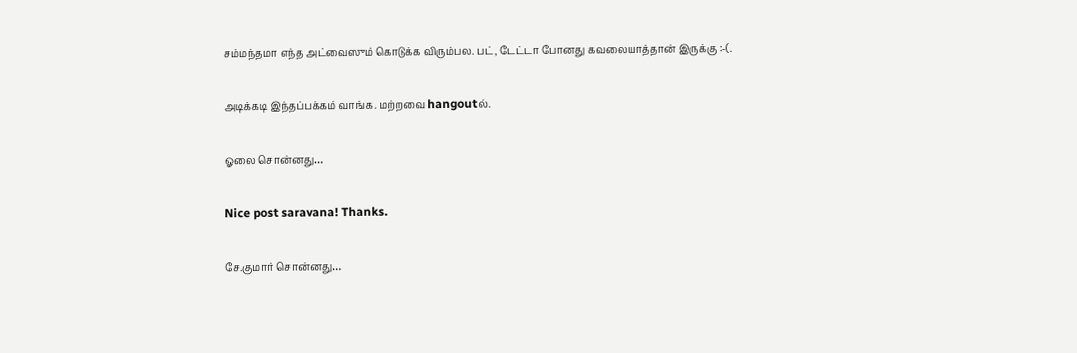சம்மந்தமா எந்த அட்வைஸும் கொடுக்க விரும்பல. பட், டேட்டா போனது கவலையாத்தான் இருக்கு :-(.

அடிக்கடி இந்தப்பக்கம் வாங்க. மற்றவை hangoutல்.

ஓலை சொன்னது…

Nice post saravana! Thanks.

சே.குமார் சொன்னது…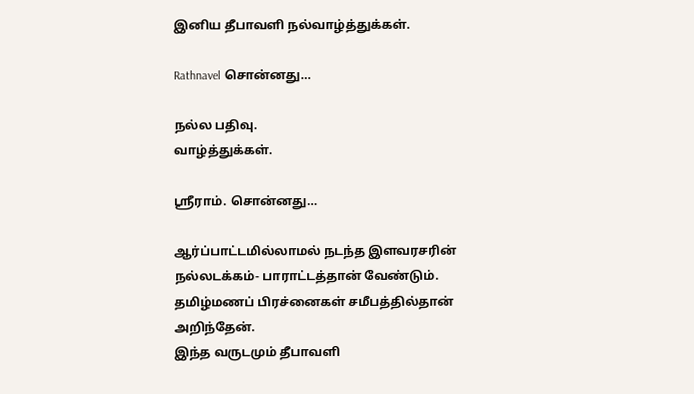இனிய தீபாவளி நல்வாழ்த்துக்கள்.

Rathnavel சொன்னது…

நல்ல பதிவு.
வாழ்த்துக்கள்.

ஸ்ரீராம். சொன்னது…

ஆர்ப்பாட்டமில்லாமல் நடந்த இளவரசரின் நல்லடக்கம்- பாராட்டத்தான் வேண்டும்.
தமிழ்மணப் பிரச்னைகள் சமீபத்தில்தான் அறிந்தேன்.
இந்த வருடமும் தீபாவளி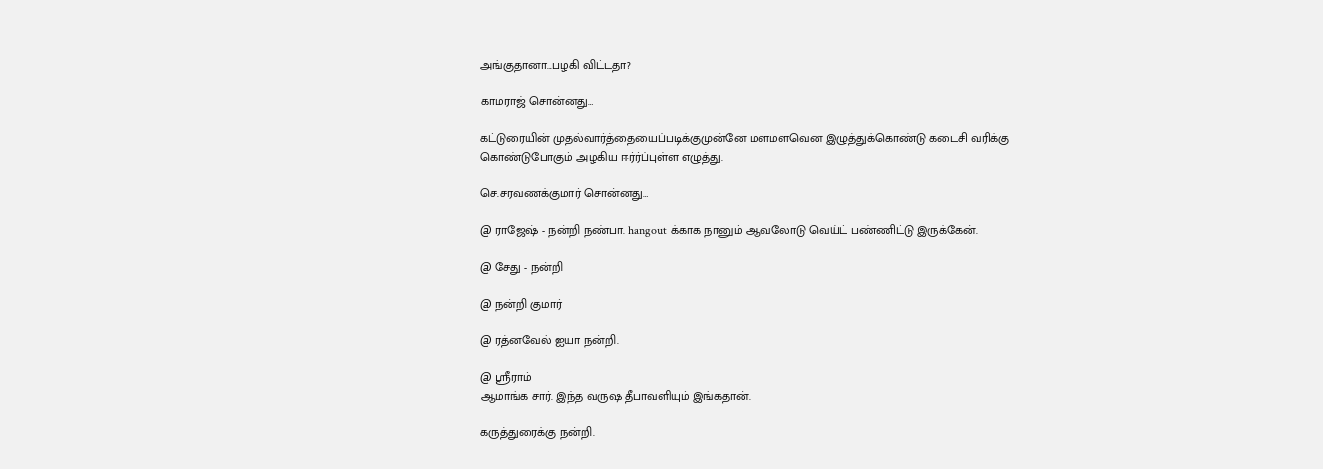அங்குதானா...பழகி விட்டதா?

காமராஜ் சொன்னது…

கட்டுரையின் முதல்வார்த்தையைப்படிக்குமுன்னே மளமளவென இழுத்துக்கொண்டு கடைசி வரிக்கு கொண்டுபோகும் அழகிய ஈர்ர்ப்புள்ள எழுத்து.

செ.சரவணக்குமார் சொன்னது…

@ ராஜேஷ் - நன்றி நண்பா. hangout க்காக நானும் ஆவலோடு வெய்ட் பண்ணிட்டு இருக்கேன்.

@ சேது - நன்றி

@ நன்றி குமார்

@ ரத்னவேல் ஐயா நன்றி.

@ ஸ்ரீராம்
ஆமாங்க சார். இந்த வருஷ தீபாவளியும் இங்கதான்.

கருத்துரைக்கு நன்றி.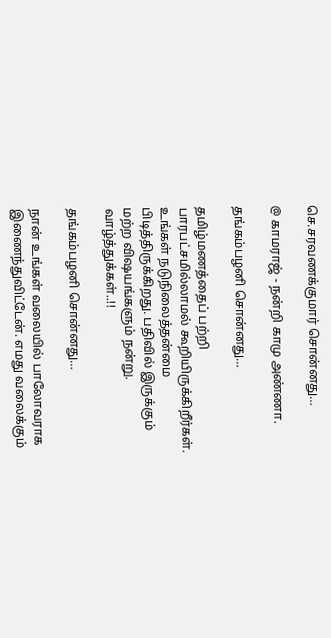செ.சரவணக்குமார் சொன்னது…

@ காமராஜ் - நன்றி காமு அண்ணா.

தங்கம்பழனி சொன்னது…

தமிழ்மணத்தைப் பற்றி பாரபட்சமில்லாமல் கூறியிருக்கிறீர்கள். உங்கள் நடுநிலைத்தன்மை பிடித்திருக்கிறது. பதிவில் இருக்கும் மற்ற விஷயங்களும் நன்று. வாழ்த்துக்கள்..!!

தங்கம்பழனி சொன்னது…

நான் உங்கள் வலையில் பாலோவராக இணைந்துவிட்டேன். எமது வலைக்கும்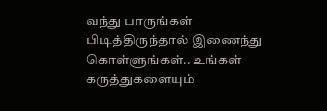வந்து பாருங்கள் பிடித்திருந்தால் இணைந்து கொள்ளுங்கள்.. உங்கள் கருத்துகளையும்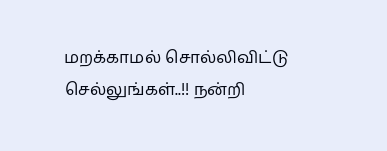மறக்காமல் சொல்லிவிட்டு செல்லுங்கள்..!! நன்றி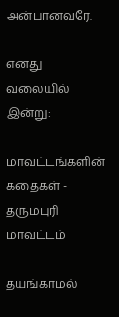அன்பானவரே.

எனது வலையில் இன்று:

மாவட்டங்களின் கதைகள் - தருமபுரி மாவட்டம்

தயங்காமல்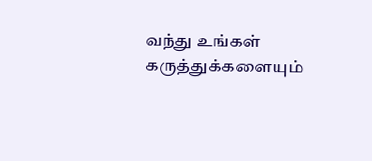வந்து உங்கள் கருத்துக்களையும்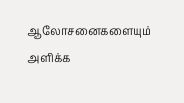ஆலோசனைகளையும் அளிக்க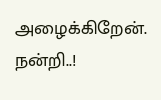அழைக்கிறேன். நன்றி..!